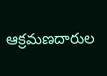ఆక్రమణదారుల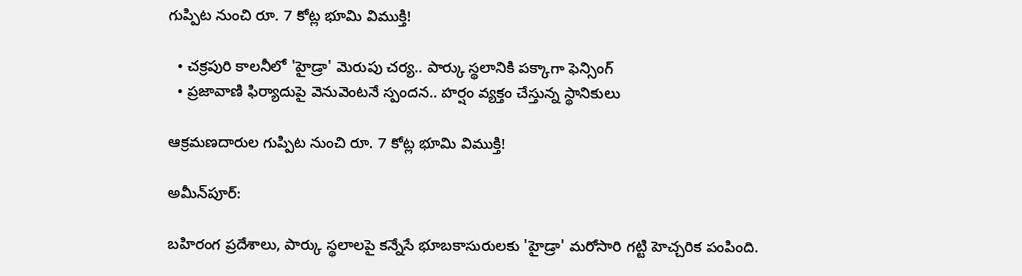గుప్పిట నుంచి రూ. 7 కోట్ల భూమి విముక్తి!

  • చక్రపురి కాలనీలో 'హైడ్రా' మెరుపు చర్య.. పార్కు స్థలానికి పక్కాగా ఫెన్సింగ్
  • ప్రజావాణి ఫిర్యాదుపై వెనువెంటనే స్పందన.. హర్షం వ్యక్తం చేస్తున్న స్థానికులు

ఆక్రమణదారుల గుప్పిట నుంచి రూ. 7 కోట్ల భూమి విముక్తి!

అమీన్‌పూర్:

బహిరంగ ప్రదేశాలు, పార్కు స్థలాలపై కన్నేసే భూబకాసురులకు 'హైడ్రా' మరోసారి గట్టి హెచ్చరిక పంపింది.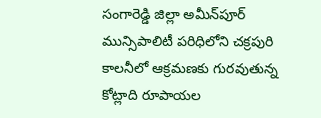సంగారెడ్డి జిల్లా అమీన్‌పూర్ మున్సిపాలిటీ పరిధిలోని చక్రపురి కాలనీలో ఆక్రమణకు గురవుతున్న కోట్లాది రూపాయల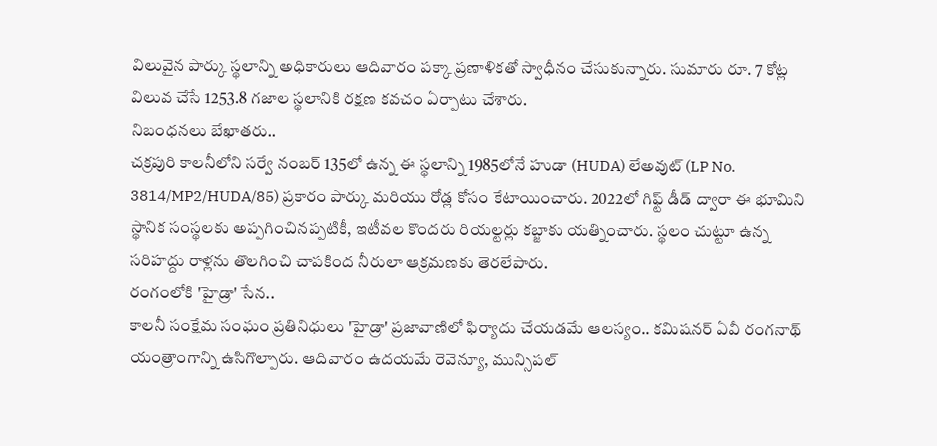విలువైన పార్కు స్థలాన్ని అధికారులు ఆదివారం పక్కా ప్రణాళికతో స్వాధీనం చేసుకున్నారు. సుమారు రూ. 7 కోట్ల విలువ చేసే 1253.8 గజాల స్థలానికి రక్షణ కవచం ఏర్పాటు చేశారు.
నిబంధనలు బేఖాతరు..
చక్రపురి కాలనీలోని సర్వే నంబర్ 135లో ఉన్న ఈ స్థలాన్ని 1985లోనే హుడా (HUDA) లేఅవుట్ (LP No. 3814/MP2/HUDA/85) ప్రకారం పార్కు మరియు రోడ్ల కోసం కేటాయించారు. 2022లో గిఫ్ట్ డీడ్ ద్వారా ఈ భూమిని స్థానిక సంస్థలకు అప్పగించినప్పటికీ, ఇటీవల కొందరు రియల్టర్లు కబ్జాకు యత్నించారు. స్థలం చుట్టూ ఉన్న సరిహద్దు రాళ్లను తొలగించి చాపకింద నీరులా ఆక్రమణకు తెరలేపారు.
రంగంలోకి 'హైడ్రా' సేన..
కాలనీ సంక్షేమ సంఘం ప్రతినిధులు 'హైడ్రా' ప్రజావాణిలో ఫిర్యాదు చేయడమే ఆలస్యం.. కమిషనర్ ఏవీ రంగనాథ్ యంత్రాంగాన్ని ఉసిగొల్పారు. ఆదివారం ఉదయమే రెవెన్యూ, మున్సిపల్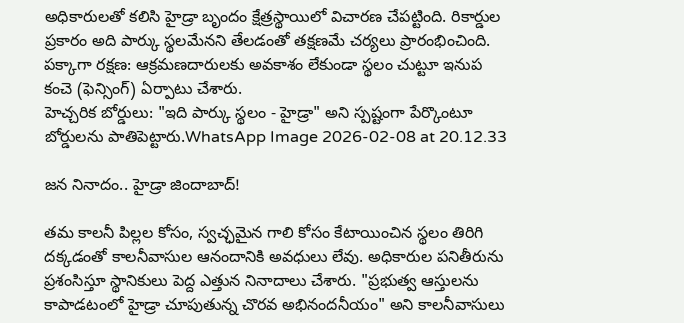అధికారులతో కలిసి హైడ్రా బృందం క్షేత్రస్థాయిలో విచారణ చేపట్టింది. రికార్డుల ప్రకారం అది పార్కు స్థలమేనని తేలడంతో తక్షణమే చర్యలు ప్రారంభించింది.
పక్కాగా రక్షణ: ఆక్రమణదారులకు అవకాశం లేకుండా స్థలం చుట్టూ ఇనుప కంచె (ఫెన్సింగ్) ఏర్పాటు చేశారు.
హెచ్చరిక బోర్డులు: "ఇది పార్కు స్థలం - హైడ్రా" అని స్పష్టంగా పేర్కొంటూ బోర్డులను పాతిపెట్టారు.WhatsApp Image 2026-02-08 at 20.12.33

జన నినాదం.. హైడ్రా జిందాబాద్!

తమ కాలనీ పిల్లల కోసం, స్వచ్ఛమైన గాలి కోసం కేటాయించిన స్థలం తిరిగి దక్కడంతో కాలనీవాసుల ఆనందానికి అవధులు లేవు. అధికారుల పనితీరును ప్రశంసిస్తూ స్థానికులు పెద్ద ఎత్తున నినాదాలు చేశారు. "ప్రభుత్వ ఆస్తులను కాపాడటంలో హైడ్రా చూపుతున్న చొరవ అభినందనీయం" అని కాలనీవాసులు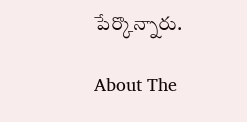పేర్కొన్నారు.

About The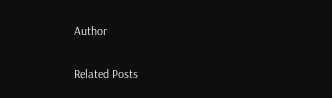Author

Related Posts